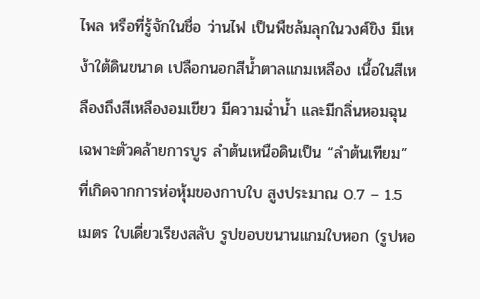ไพล หรือที่รู้จักในชื่อ ว่านไฟ เป็นพืชล้มลุกในวงศ์ขิง มีเหง้าใต้ดินขนาด เปลือกนอกสีน้ำตาลแกมเหลือง เนื้อในสีเหลืองถึงสีเหลืองอมเขียว มีความฉ่ำน้ำ และมีกลิ่นหอมฉุนเฉพาะตัวคล้ายการบูร ลำต้นเหนือดินเป็น “ลำต้นเทียม” ที่เกิดจากการห่อหุ้มของกาบใบ สูงประมาณ 0.7 – 1.5 เมตร ใบเดี่ยวเรียงสลับ รูปขอบขนานแกมใบหอก (รูปหอ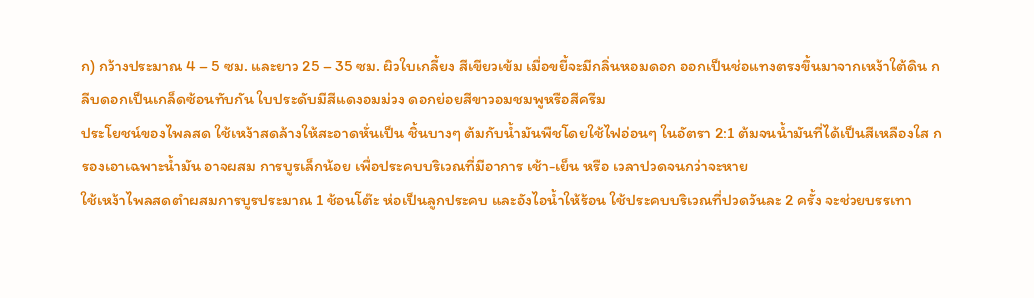ก) กว้างประมาณ 4 – 5 ซม. และยาว 25 – 35 ซม. ผิวใบเกลี้ยง สีเขียวเข้ม เมื่อขยี้จะมีกลิ่นหอมดอก ออกเป็นช่อแทงตรงขึ้นมาจากเหง้าใต้ดิน กลีบดอกเป็นเกล็ดซ้อนทับกัน ใบประดับมีสีแดงอมม่วง ดอกย่อยสีขาวอมชมพูหรือสีครีม
ประโยชน์ของไพลสด ใช้เหง้าสดล้างให้สะอาดหั่นเป็น ชิ้นบางๆ ต้มกับน้ำมันพืชโดยใช้ไฟอ่อนๆ ในอัตรา 2:1 ต้มจนน้ำมันที่ได้เป็นสีเหลืองใส กรองเอาเฉพาะน้ำมัน อาจผสม การบูรเล็กน้อย เพื่อประคบบริเวณที่มีอาการ เช้า-เย็น หรือ เวลาปวดจนกว่าจะหาย
ใช้เหง้าไพลสดตำผสมการบูรประมาณ 1 ช้อนโต๊ะ ห่อเป็นลูกประคบ และอังไอน้ำให้ร้อน ใช้ประคบบริเวณที่ปวดวันละ 2 ครั้ง จะช่วยบรรเทา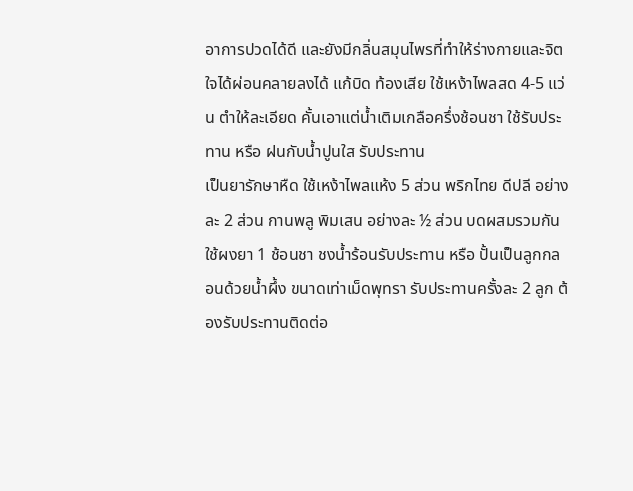อาการปวดได้ดี และยังมีกลิ่นสมุนไพรที่ทำให้ร่างกายและจิตใจได้ผ่อนคลายลงได้ แก้บิด ท้องเสีย ใช้เหง้าไพลสด 4-5 แว่น ตำให้ละเอียด คั้นเอาแต่น้ำเติมเกลือครึ่งช้อนชา ใช้รับประทาน หรือ ฝนกับน้ำปูนใส รับประทาน
เป็นยารักษาหืด ใช้เหง้าไพลแห้ง 5 ส่วน พริกไทย ดีปลี อย่างละ 2 ส่วน กานพลู พิมเสน อย่างละ ½ ส่วน บดผสมรวมกัน ใช้ผงยา 1 ช้อนชา ชงน้ำร้อนรับประทาน หรือ ปั้นเป็นลูกกลอนด้วยน้ำผึ้ง ขนาดเท่าเม็ดพุทรา รับประทานครั้งละ 2 ลูก ต้องรับประทานติดต่อ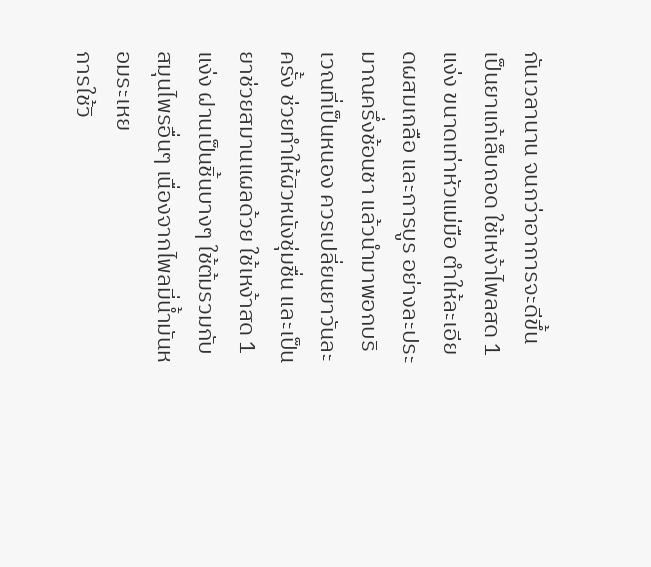กันเวลานาน จนกว่าอาการจะดีขึ้น
เป็นยาแก้เล็บถอด ใช้เหง้าไพลสด 1 แง่ง ขนาดเท่าหัวแม่มือ ตำให้ละเอียดผสมเกลือ และการบูร อย่างละประมาณครึ่งช้อนชา แล้วนำมาพอกบริเวณที่เป็นหนอง ควรเปลี่ยนยาวันละครั้ง ช่วยทำให้ผิวหนังชุ่มชื่น และเป็นยาช่วยสมานแผลด้วย ใช้เหง้าสด 1 แง่ง ฝานเป็นชิ้นบางๆ ใช้ต้มรวมกับสมุนไพรอื่นๆ เนื่องจากไพลมี่น้ำมันหอมระเหย
การใช้วิ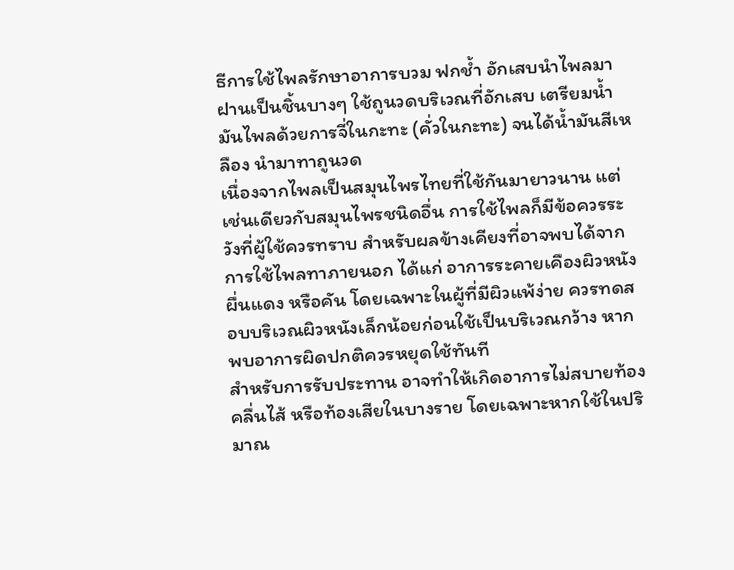ธีการใช้ไพลรักษาอาการบวม ฟกช้ำ อักเสบนำไพลมาฝานเป็นชิ้นบางๆ ใช้ถูนวดบริเวณที่อักเสบ เตรียมน้ำมันไพลด้วยการจี่ในกะทะ (คั่วในกะทะ) จนได้น้ำมันสีเหลือง นำมาทาถูนวด
เนื่องจากไพลเป็นสมุนไพรไทยที่ใช้กันมายาวนาน แต่เช่นเดียวกับสมุนไพรชนิดอื่น การใช้ไพลก็มีข้อควรระวังที่ผู้ใช้ควรทราบ สำหรับผลข้างเคียงที่อาจพบได้จากการใช้ไพลทาภายนอก ได้แก่ อาการระคายเคืองผิวหนัง ผื่นแดง หรือคัน โดยเฉพาะในผู้ที่มีผิวแพ้ง่าย ควรทดสอบบริเวณผิวหนังเล็กน้อยก่อนใช้เป็นบริเวณกว้าง หากพบอาการผิดปกติควรหยุดใช้ทันที
สำหรับการรับประทาน อาจทำให้เกิดอาการไม่สบายท้อง คลื่นไส้ หรือท้องเสียในบางราย โดยเฉพาะหากใช้ในปริมาณ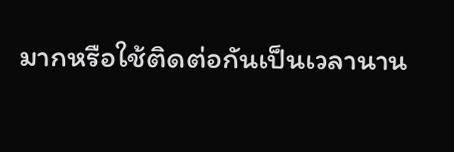มากหรือใช้ติดต่อกันเป็นเวลานาน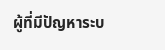ผู้ที่มีปัญหาระบ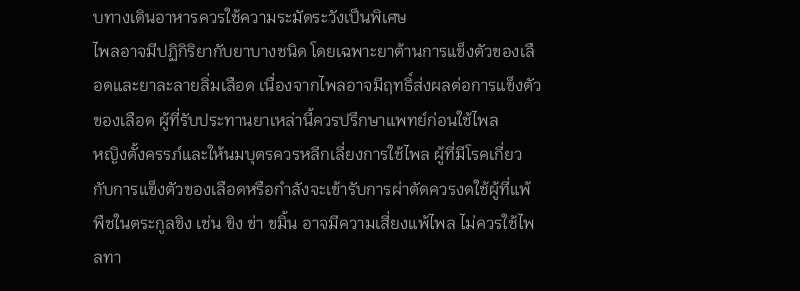บทางเดินอาหารควรใช้ความระมัดระวังเป็นพิเศษ
ไพลอาจมีปฏิกิริยากับยาบางชนิด โดยเฉพาะยาต้านการแข็งตัวของเลือดและยาละลายลิ่มเลือด เนื่องจากไพลอาจมีฤทธิ์ส่งผลต่อการแข็งตัวของเลือด ผู้ที่รับประทานยาเหล่านี้ควรปรึกษาแพทย์ก่อนใช้ไพล
หญิงตั้งครรภ์และให้นมบุตรควรหลีกเลี่ยงการใช้ไพล ผู้ที่มีโรคเกี่ยวกับการแข็งตัวของเลือดหรือกำลังจะเข้ารับการผ่าตัดควรงดใช้ผู้ที่แพ้พืชในตระกูลขิง เช่น ขิง ข่า ขมิ้น อาจมีความเสี่ยงแพ้ไพล ไม่ควรใช้ไพลทา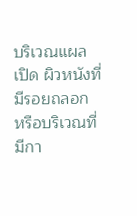บริเวณแผลเปิด ผิวหนังที่มีรอยถลอก หรือบริเวณที่มีกา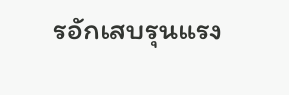รอักเสบรุนแรง